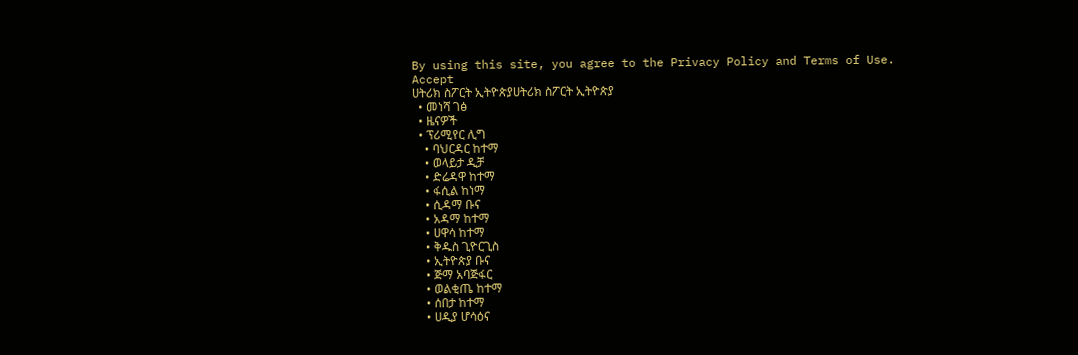By using this site, you agree to the Privacy Policy and Terms of Use.
Accept
ሀትሪክ ስፖርት ኢትዮጵያሀትሪክ ስፖርት ኢትዮጵያ
  • መነሻ ገፅ
  • ዜናዎች
  • ፕሪሚየር ሊግ
    • ባህርዳር ከተማ
    • ወላይታ ዲቻ
    • ድሬዳዋ ከተማ
    • ፋሲል ከነማ
    • ሲዳማ ቡና
    • አዳማ ከተማ
    • ሀዋሳ ከተማ
    • ቅዱስ ጊዮርጊስ
    • ኢትዮጵያ ቡና
    • ጅማ አባጅፋር
    • ወልቂጤ ከተማ
    • ሰበታ ከተማ
    • ሀዲያ ሆሳዕና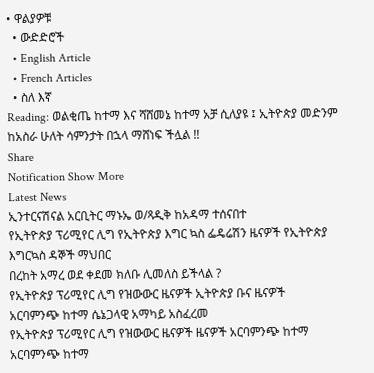• ዋልያዎቹ
  • ውድድሮች
  • English Article
  • French Articles
  • ስለ እኛ
Reading: ወልቂጤ ከተማ እና ሻሸመኔ ከተማ አቻ ሲለያዩ ፤ ኢትዮጵያ መድንም ከአስራ ሁለት ሳምንታት በኋላ ማሸነፍ ችሏል !!
Share
Notification Show More
Latest News
ኢንተርናሽናል አርቢትር ማኑኤ ወ/ጻዲቅ ከአዳማ ተሰናበተ
የኢትዮጵያ ፕሪሚየር ሊግ የኢትዮጵያ እግር ኳስ ፌዴሬሽን ዜናዎች የኢትዮጵያ እግርኳስ ዳኞች ማህበር
በረከት አማረ ወደ ቀደመ ክለቡ ሊመለስ ይችላል ?
የኢትዮጵያ ፕሪሚየር ሊግ የዝውውር ዜናዎች ኢትዮጵያ ቡና ዜናዎች
አርባምንጭ ከተማ ሴኔጋላዊ አማካይ አስፈረመ
የኢትዮጵያ ፕሪሚየር ሊግ የዝውውር ዜናዎች ዜናዎች አርባምንጭ ከተማ
አርባምንጭ ከተማ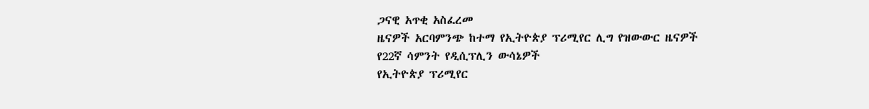ጋናዊ አጥቂ አስፈረመ
ዜናዎች አርባምንጭ ከተማ የኢትዮጵያ ፕሪሚየር ሊግ የዝውውር ዜናዎች
የ22ኛ ሳምንት የዲሲፕሊን ውሳኔዎች
የኢትዮጵያ ፕሪሚየር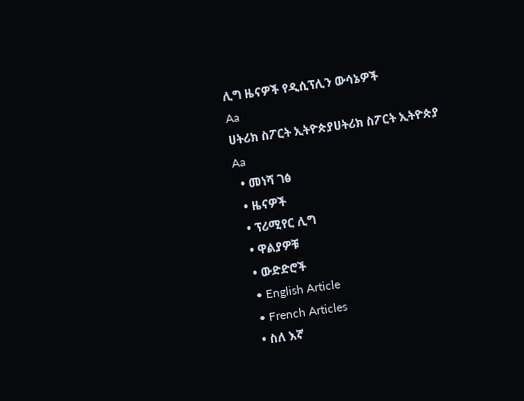ሊግ ዜናዎች የዲሲፕሊን ውሳኔዎች
Aa
ሀትሪክ ስፖርት ኢትዮጵያሀትሪክ ስፖርት ኢትዮጵያ
Aa
  • መነሻ ገፅ
  • ዜናዎች
  • ፕሪሚየር ሊግ
  • ዋልያዎቹ
  • ውድድሮች
  • English Article
  • French Articles
  • ስለ እኛ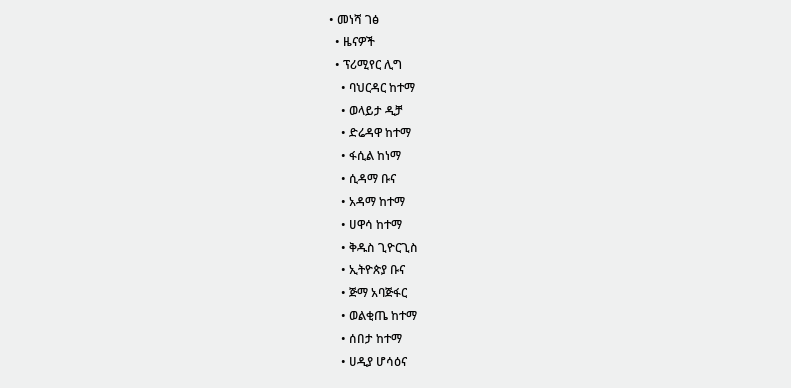• መነሻ ገፅ
  • ዜናዎች
  • ፕሪሚየር ሊግ
    • ባህርዳር ከተማ
    • ወላይታ ዲቻ
    • ድሬዳዋ ከተማ
    • ፋሲል ከነማ
    • ሲዳማ ቡና
    • አዳማ ከተማ
    • ሀዋሳ ከተማ
    • ቅዱስ ጊዮርጊስ
    • ኢትዮጵያ ቡና
    • ጅማ አባጅፋር
    • ወልቂጤ ከተማ
    • ሰበታ ከተማ
    • ሀዲያ ሆሳዕና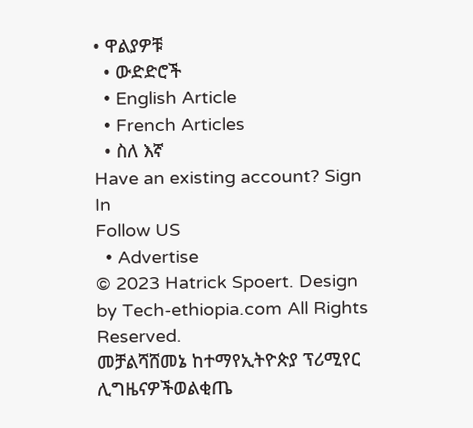• ዋልያዎቹ
  • ውድድሮች
  • English Article
  • French Articles
  • ስለ እኛ
Have an existing account? Sign In
Follow US
  • Advertise
© 2023 Hatrick Spoert. Design by Tech-ethiopia.com All Rights Reserved.
መቻልሻሸመኔ ከተማየኢትዮጵያ ፕሪሚየር ሊግዜናዎችወልቂጤ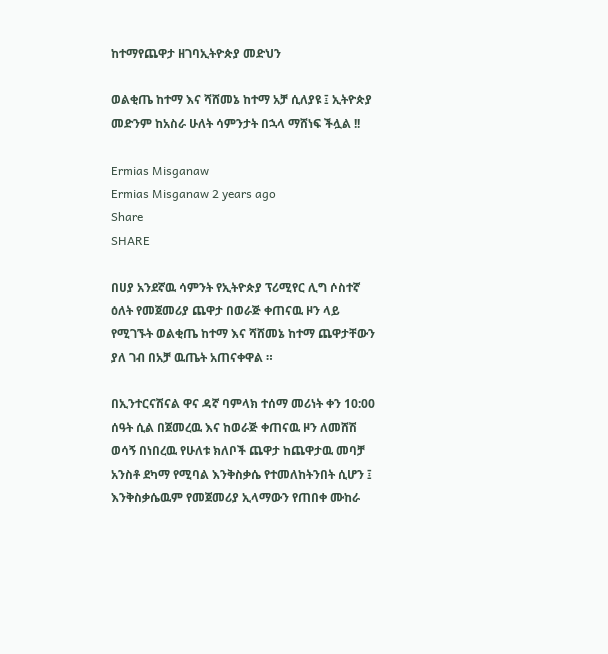ከተማየጨዋታ ዘገባኢትዮጵያ መድህን

ወልቂጤ ከተማ እና ሻሸመኔ ከተማ አቻ ሲለያዩ ፤ ኢትዮጵያ መድንም ከአስራ ሁለት ሳምንታት በኋላ ማሸነፍ ችሏል !!

Ermias Misganaw
Ermias Misganaw 2 years ago
Share
SHARE

በሀያ አንደኛዉ ሳምንት የኢትዮጵያ ፕሪሚየር ሊግ ሶስተኛ ዕለት የመጀመሪያ ጨዋታ በወራጅ ቀጠናዉ ዞን ላይ የሚገኙት ወልቂጤ ከተማ እና ሻሸመኔ ከተማ ጨዋታቸውን ያለ ገብ በአቻ ዉጤት አጠናቀዋል ።

በኢንተርናሽናል ዋና ዳኛ ባምላክ ተሰማ መሪነት ቀን 10:00 ሰዓት ሲል በጀመረዉ እና ከወራጅ ቀጠናዉ ዞን ለመሸሽ ወሳኝ በነበረዉ የሁለቱ ክለቦች ጨዋታ ከጨዋታዉ መባቻ አንስቶ ደካማ የሚባል እንቅስቃሴ የተመለከትንበት ሲሆን ፤ እንቅስቃሴዉም የመጀመሪያ ኢላማውን የጠበቀ ሙከራ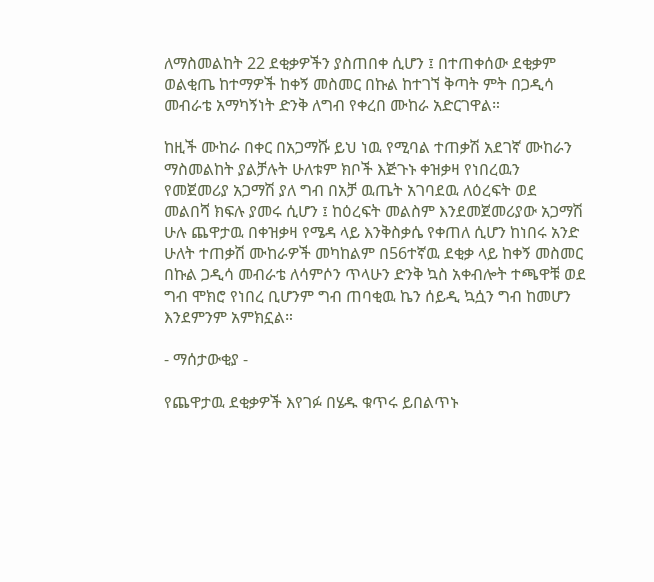ለማስመልከት 22 ደቂቃዎችን ያስጠበቀ ሲሆን ፤ በተጠቀሰው ደቂቃም ወልቂጤ ከተማዎች ከቀኝ መስመር በኩል ከተገኘ ቅጣት ምት በጋዲሳ መብራቴ አማካኝነት ድንቅ ለግብ የቀረበ ሙከራ አድርገዋል።

ከዚች ሙከራ በቀር በአጋማሹ ይህ ነዉ የሚባል ተጠቃሽ አደገኛ ሙከራን ማስመልከት ያልቻሉት ሁለቱም ክቦች እጅጉኑ ቀዝቃዛ የነበረዉን የመጀመሪያ አጋማሽ ያለ ግብ በአቻ ዉጤት አገባደዉ ለዕረፍት ወደ መልበሻ ክፍሉ ያመሩ ሲሆን ፤ ከዕረፍት መልስም እንደመጀመሪያው አጋማሽ ሁሉ ጨዋታዉ በቀዝቃዛ የሜዳ ላይ እንቅስቃሴ የቀጠለ ሲሆን ከነበሩ አንድ ሁለት ተጠቃሽ ሙከራዎች መካከልም በ56ተኛዉ ደቂቃ ላይ ከቀኝ መስመር በኩል ጋዲሳ መብራቴ ለሳምሶን ጥላሁን ድንቅ ኳስ አቀብሎት ተጫዋቹ ወደ ግብ ሞክሮ የነበረ ቢሆንም ግብ ጠባቂዉ ኬን ሰይዲ ኳሷን ግብ ከመሆን እንደምንም አምክኗል።

- ማሰታውቂያ -

የጨዋታዉ ደቂቃዎች እየገፉ በሄዱ ቁጥሩ ይበልጥኑ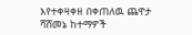እየተቀዛቀዘ በቀጠለዉ ጨዋታ ሻሸመኔ ከተማዎች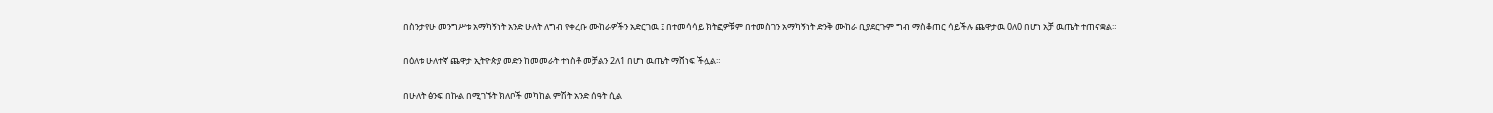በስንታየሁ መንግሥቱ አማካኝነት አንድ ሁለት ለግብ የቀረቡ ሙከራዎችን አድርገዉ ፤ በተመሳሳይ ክትፎዎቹም በተመስገን አማካኝነት ድንቅ ሙከራ ቢያደርጉም ግብ ማስቆጠር ሳይችሉ ጨዋታዉ 0ለ0 በሆነ አቻ ዉጤት ተጠናቋል።

በዕለቱ ሁለተኛ ጨዋታ ኢትዮጵያ መድን ከመመራት ተነስቶ መቻልን 2ለ1 በሆነ ዉጤት ማሸነፍ ችሏል።

በሁለት ፅንፍ በኩል በሚገኙት ክለቦች መካከል ምሽት አንድ ሰዓት ሲል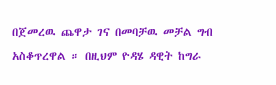በጀመረዉ ጨዋታ ገና በመባቻዉ መቻል ግብ አስቆጥረዋል ። በዚህም ዮዳሄ ዳዊት ከግራ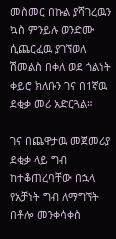መስመር በኩል ያሻገረዉን ኳስ ምንይሉ ወንድሙ ሲጨርፈዉ ያገኘወለ ሽመልስ በቀለ ወደ ጎልነት ቀይሮ ክለቡን ገና በ1ኛዉ ደቂቃ መሪ አድርጓል።

ገና በጨዋታዉ መጀመሪያ ደቂቃ ላይ ግብ ከተቆጠረባቸው በኋላ የአቻነት ግብ ለማግኘት በቶሎ መንቀሳቀስ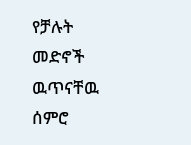የቻሉት መድኖች ዉጥናቸዉ ሰምሮ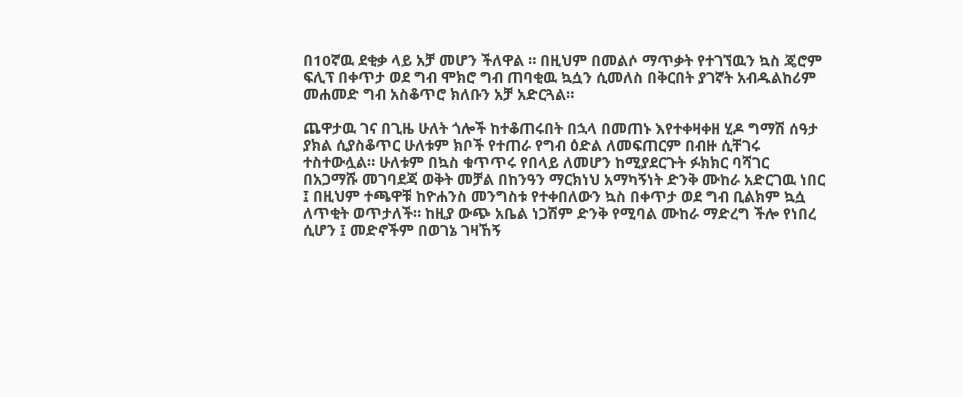በ10ኛዉ ደቂቃ ላይ አቻ መሆን ችለዋል ። በዚህም በመልሶ ማጥቃት የተገኘዉን ኳስ ጄሮም ፍሊፕ በቀጥታ ወደ ግብ ሞክሮ ግብ ጠባቂዉ ኳሷን ሲመለስ በቅርበት ያገኛት አብዱልከሪም መሐመድ ግብ አስቆጥሮ ክለቡን አቻ አድርጓል።

ጨዋታዉ ገና በጊዜ ሁለት ጎሎች ከተቆጠሩበት በኋላ በመጠኑ እየተቀዛቀዘ ሂዶ ግማሽ ሰዓታ ያክል ሲያስቆጥር ሁለቱም ክቦች የተጠራ የግብ ዕድል ለመፍጠርም በብዙ ሲቸገሩ ተስተውሏል። ሁለቱም በኳስ ቁጥጥሩ የበላይ ለመሆን ከሚያደርጉት ፉክክር ባሻገር በአጋማሹ መገባደጃ ወቅት መቻል በከንዓን ማርክነህ አማካኝነት ድንቅ ሙከራ አድርገዉ ነበር ፤ በዚህም ተጫዋቹ ከዮሐንስ መንግስቱ የተቀበለውን ኳስ በቀጥታ ወደ ግብ ቢልክም ኳሷ ለጥቂት ወጥታለች። ከዚያ ውጭ አቤል ነጋሽም ድንቅ የሚባል ሙከራ ማድረግ ችሎ የነበረ ሲሆን ፤ መድኖችም በወገኔ ገዛኸኝ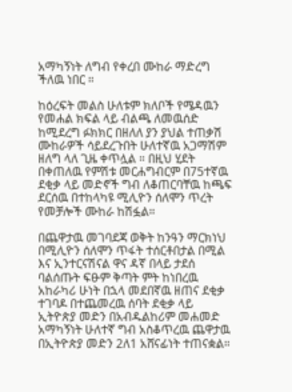አማካኝነት ለግብ የቀረበ ሙከራ ማድረግ ችለዉ ነበር ።

ከዕረፍት መልስ ሁለቱም ክለቦች የሜዳዉን የመሐል ክፍል ላይ ብልጫ ለመዉሰድ ከሚደረግ ፉክክር በዘለለ ያን ያህል ተጠቃሽ ሙከራዎች ሳይደረጉበት ሁለተኛዉ አጋማሽም ዘለግ ላለ ጊዜ ቀጥሏል ። በዚህ ሂደት በቀጠለዉ የምሽቱ መርሐግብርም በ75ተኛዉ ደቂቃ ላይ መድኖች ግብ ለቆጠርባቸዉ ከጫፍ ደርሰዉ በተከላካዩ ሚሊዮን ሰለሞን ጥረት የመቻሎች ሙከራ ከሽፏል።

በጨዋታዉ መገባደጃ ወቅት ከንዓን ማርክነህ በሚሊዮን ሰለሞን ጥፋት ተሰርቶበታል በሚል እና ኢንተርናሽናል ዋና ዳኛ በላይ ታደሰ ባልሰጡት ፍፁም ቅጣት ምት ከነበረዉ አከራካሪ ሁነት በኋላ መደበኛዉ ዘጠና ደቂቃ ተገባዶ በተጨመረዉ ሰባት ደቂቃ ላይ ኢትዮጵያ መድን በአብዱልከሪም መሐመድ አማካኝነት ሁለተኛ ግብ አስቆጥረዉ ጨዋታዉ በኢትዮጵያ መድን 2ለ1 አሸናፊነት ተጠናቋል።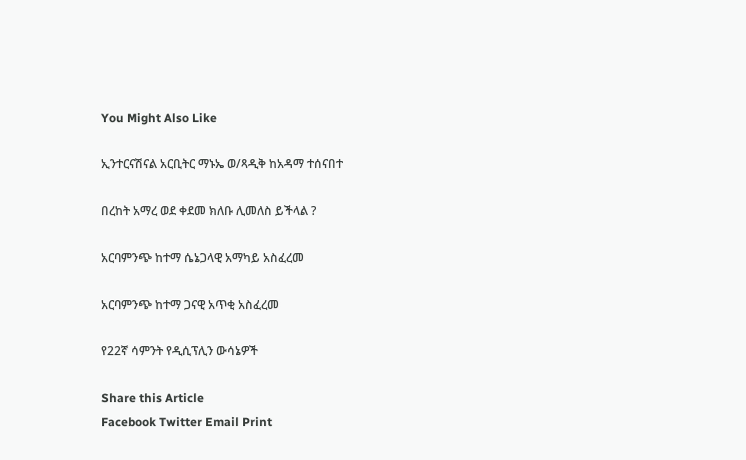You Might Also Like

ኢንተርናሽናል አርቢትር ማኑኤ ወ/ጻዲቅ ከአዳማ ተሰናበተ

በረከት አማረ ወደ ቀደመ ክለቡ ሊመለስ ይችላል ?

አርባምንጭ ከተማ ሴኔጋላዊ አማካይ አስፈረመ

አርባምንጭ ከተማ ጋናዊ አጥቂ አስፈረመ

የ22ኛ ሳምንት የዲሲፕሊን ውሳኔዎች

Share this Article
Facebook Twitter Email Print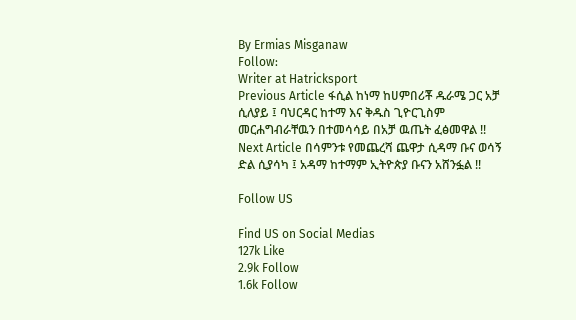By Ermias Misganaw
Follow:
Writer at Hatricksport
Previous Article ፋሲል ከነማ ከሀምበሪቾ ዱራሜ ጋር አቻ ሲለያይ ፤ ባህርዳር ከተማ እና ቅዱስ ጊዮርጊስም መርሐግብራቸዉን በተመሳሳይ በአቻ ዉጤት ፈፅመዋል !!
Next Article በሳምንቱ የመጨረሻ ጨዋታ ሲዳማ ቡና ወሳኝ ድል ሲያሳካ ፤ አዳማ ከተማም ኢትዮጵያ ቡናን አሸንፏል !!

Follow US

Find US on Social Medias
127k Like
2.9k Follow
1.6k Follow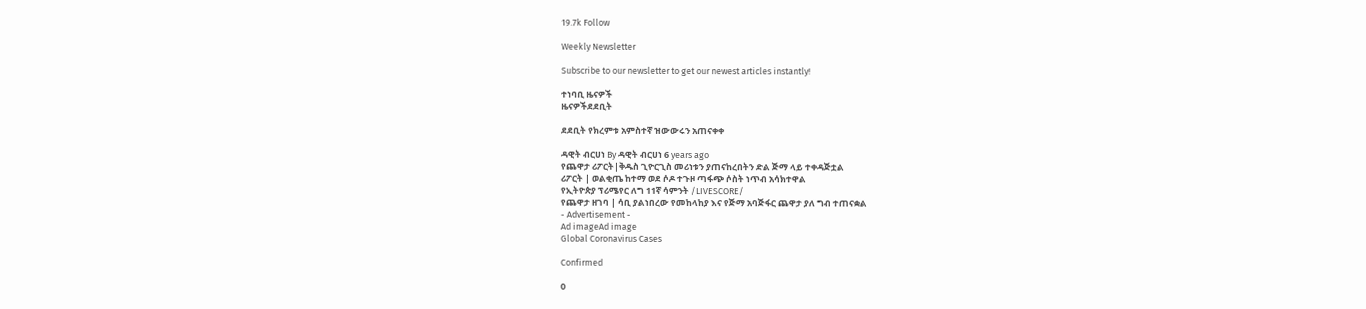19.7k Follow

Weekly Newsletter

Subscribe to our newsletter to get our newest articles instantly!

ተነባቢ ዜናዎች
ዜናዎችደደቢት

ደደቢት የክረምቱ አምስተኛ ዝውውሩን አጠናቀቀ

ዳዊት ብርሀነ By ዳዊት ብርሀነ 6 years ago
የጨዋታ ሪፖርት|ቅዱስ ጊዮርጊስ መሪነቱን ያጠናከረበትን ድል ጅማ ላይ ተቀዳጅቷል
ሪፖርት | ወልቂጤ ከተማ ወደ ሶዶ ተጉዞ ጣፋጭ ሶስት ነጥብ አሳክተዋል
የኢትዮጵያ ፕሪሜየር ለግ 11ኛ ሳምንት /LIVESCORE/
የጨዋታ ዘገባ | ሳቢ ያልነበረው የመከላከያ እና የጅማ አባጅፋር ጨዋታ ያለ ግብ ተጠናቋል
- Advertisement -
Ad imageAd image
Global Coronavirus Cases

Confirmed

0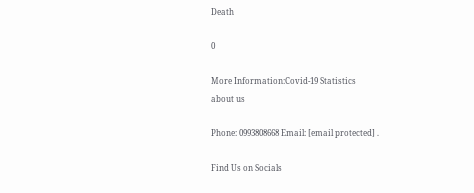Death

0

More Information:Covid-19 Statistics
about us

Phone: 0993808668 Email: [email protected] .

Find Us on Socials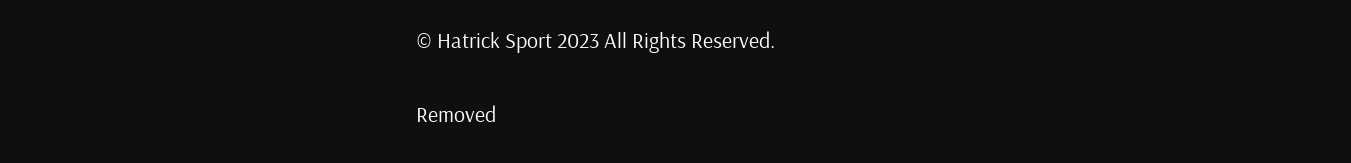© Hatrick Sport 2023 All Rights Reserved.

Removed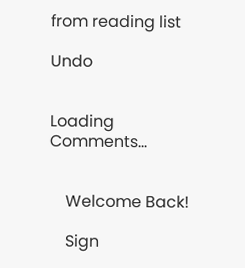from reading list

Undo


Loading Comments...


    Welcome Back!

    Sign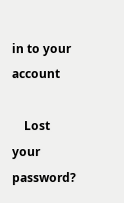in to your account

    Lost your password?